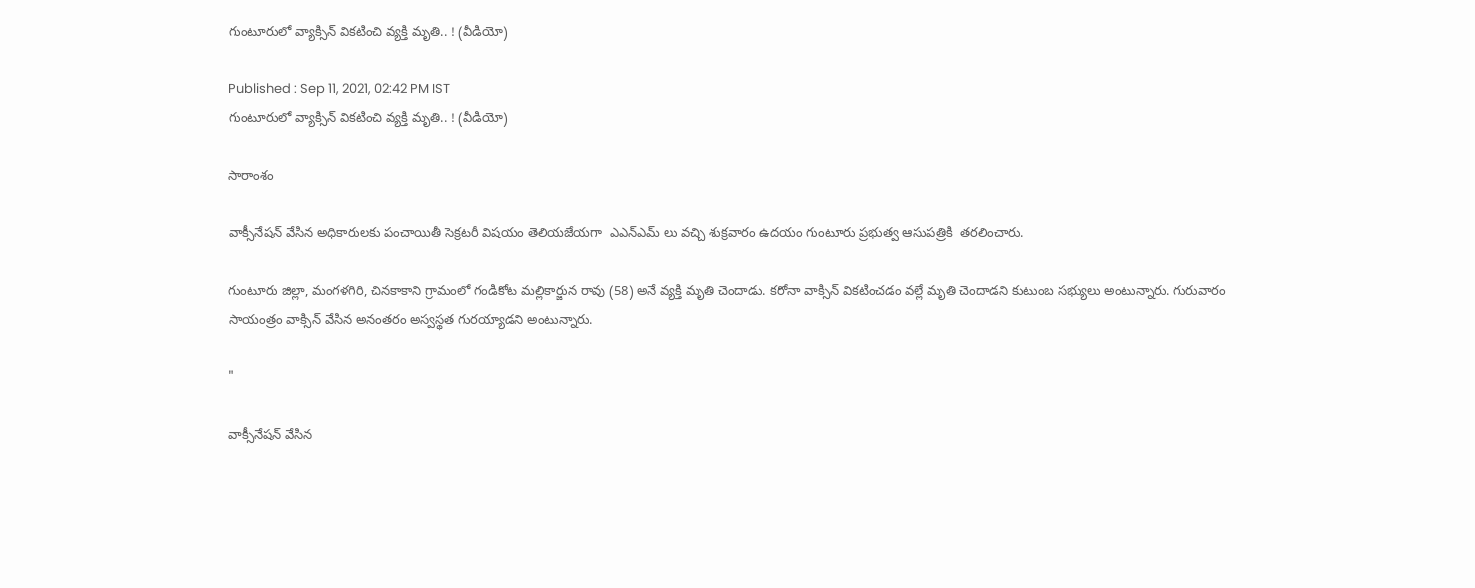గుంటూరులో వ్యాక్సిన్ వికటించి వ్యక్తి మృతి.. ! (వీడియో)

Published : Sep 11, 2021, 02:42 PM IST
గుంటూరులో వ్యాక్సిన్ వికటించి వ్యక్తి మృతి.. ! (వీడియో)

సారాంశం

వాక్సీనేషన్ వేసిన అధికారులకు పంచాయితీ సెక్రటరీ విషయం తెలియజేయగా  ఎఎన్ఎమ్ లు వచ్చి శుక్రవారం ఉదయం గుంటూరు ప్రభుత్వ ఆసుపత్రికి  తరలించారు.

గుంటూరు జిల్లా, మంగళగిరి, చినకాకాని గ్రామంలో గండికోట మల్లికార్జున రావు (58) అనే వ్యక్తి మృతి చెందాడు. కరోనా వాక్సిన్ వికటించడం వల్లే మృతి చెందాడని కుటుంబ సభ్యులు అంటున్నారు. గురువారం సాయంత్రం వాక్సిన్ వేసిన అనంతరం అస్వస్థత గురయ్యాడని అంటున్నారు.

"

వాక్సీనేషన్ వేసిన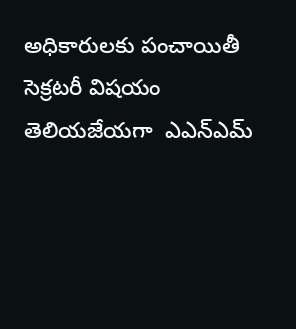అధికారులకు పంచాయితీ సెక్రటరీ విషయం తెలియజేయగా  ఎఎన్ఎమ్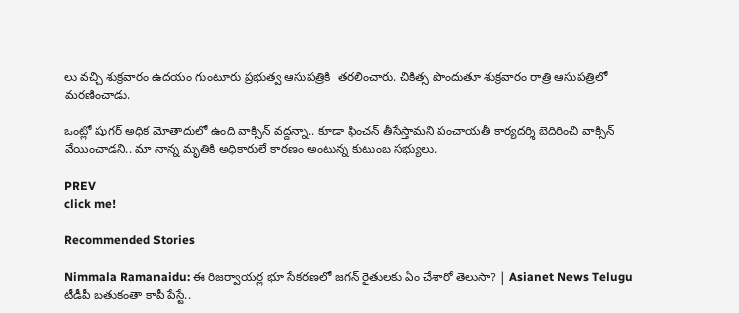లు వచ్చి శుక్రవారం ఉదయం గుంటూరు ప్రభుత్వ ఆసుపత్రికి  తరలించారు. చికిత్స పొందుతూ శుక్రవారం రాత్రి ఆసుపత్రిలో మరణించాడు.

ఒంట్లో షుగర్ అధిక మోతాదులో ఉంది వాక్సిన్ వద్దన్నా.. కూడా ఫించన్ తీసేస్తామని పంచాయతీ కార్యదర్శి బెదిరించి వాక్సిన్ వేయించాడని.. మా నాన్న మృతికి అధికారులే కారణం అంటున్న కుటుంబ సభ్యులు.

PREV
click me!

Recommended Stories

Nimmala Ramanaidu: ఈ రిజర్వాయర్ల భూ సేకరణలో జగన్ రైతులకు ఏం చేశారో తెలుసా? | Asianet News Telugu
టీడీపీ బతుకంతా కాపీ పేస్టే..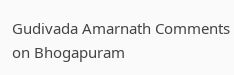Gudivada Amarnath Comments on Bhogapuram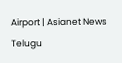Airport | Asianet News Telugu